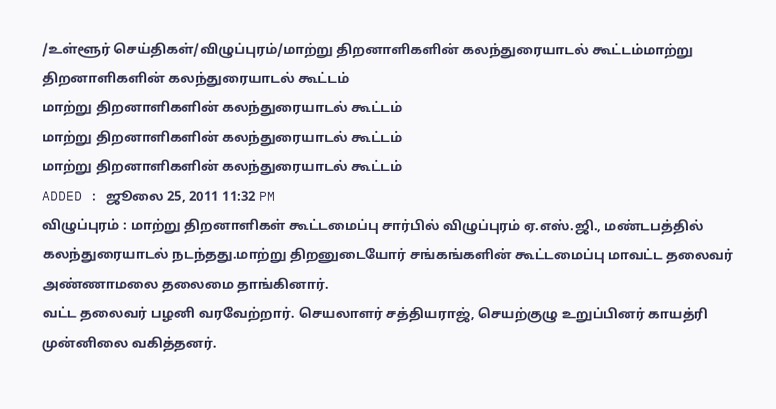/உள்ளூர் செய்திகள்/விழுப்புரம்/மாற்று திறனாளிகளின் கலந்துரையாடல் கூட்டம்மாற்று திறனாளிகளின் கலந்துரையாடல் கூட்டம்
மாற்று திறனாளிகளின் கலந்துரையாடல் கூட்டம்
மாற்று திறனாளிகளின் கலந்துரையாடல் கூட்டம்
மாற்று திறனாளிகளின் கலந்துரையாடல் கூட்டம்
ADDED : ஜூலை 25, 2011 11:32 PM
விழுப்புரம் : மாற்று திறனாளிகள் கூட்டமைப்பு சார்பில் விழுப்புரம் ஏ.எஸ்.ஜி., மண்டபத்தில் கலந்துரையாடல் நடந்தது.மாற்று திறனுடையோர் சங்கங்களின் கூட்டமைப்பு மாவட்ட தலைவர் அண்ணாமலை தலைமை தாங்கினார்.
வட்ட தலைவர் பழனி வரவேற்றார். செயலாளர் சத்தியராஜ், செயற்குழு உறுப்பினர் காயத்ரி முன்னிலை வகித்தனர்.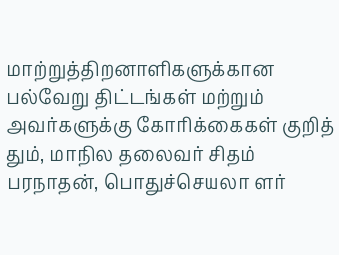மாற்றுத்திறனாளிகளுக்கான பல்வேறு திட்டங்கள் மற்றும் அவர்களுக்கு கோரிக்கைகள் குறித் தும், மாநில தலைவர் சிதம் பரநாதன், பொதுச்செயலா ளர்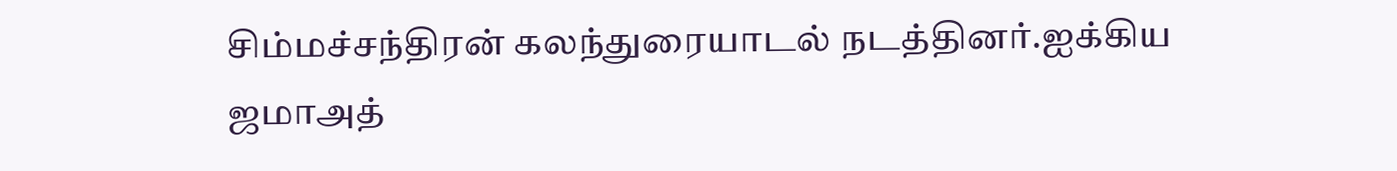சிம்மச்சந்திரன் கலந்துரையாடல் நடத்தினர்.ஐக்கிய ஜமாஅத்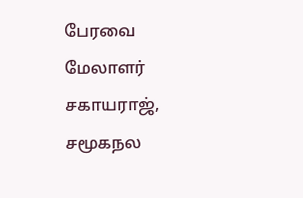பேரவை மேலாளர் சகாயராஜ், சமூகநல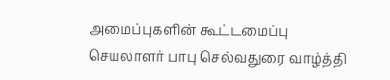அமைப்புகளின் கூட்டமைப்பு செயலாளர் பாபு செல்வதுரை வாழ்த்தி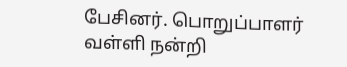பேசினர். பொறுப்பாளர் வள்ளி நன்றி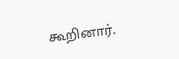கூறினார்.